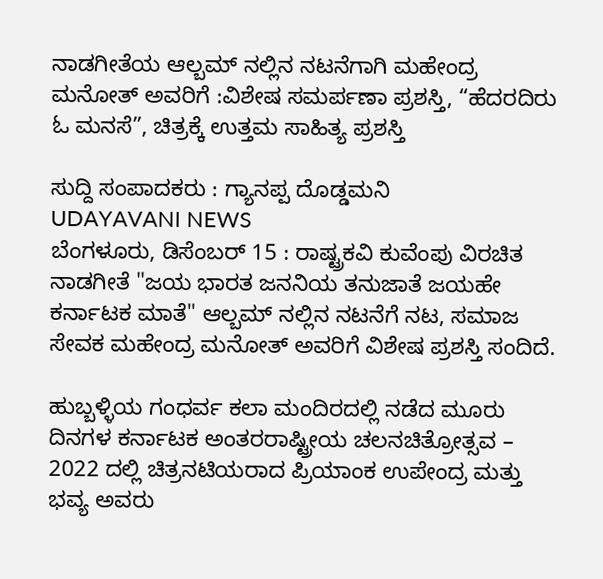ನಾಡಗೀತೆಯ ಆಲ್ಬಮ್ ನಲ್ಲಿನ ನಟನೆಗಾಗಿ ಮಹೇಂದ್ರ ಮನೋತ್ ಅವರಿಗೆ :ವಿಶೇಷ ಸಮರ್ಪಣಾ ಪ್ರಶಸ್ತಿ, “ಹೆದರದಿರು ಓ ಮನಸೆ”, ಚಿತ್ರಕ್ಕೆ ಉತ್ತಮ ಸಾಹಿತ್ಯ ಪ್ರಶಸ್ತಿ

ಸುದ್ದಿ ಸಂಪಾದಕರು : ಗ್ಯಾನಪ್ಪ ದೊಡ್ಡಮನಿ
UDAYAVANI NEWS
ಬೆಂಗಳೂರು, ಡಿಸೆಂಬರ್ 15 : ರಾಷ್ಟ್ರಕವಿ ಕುವೆಂಪು ವಿರಚಿತ ನಾಡಗೀತೆ "ಜಯ ಭಾರತ ಜನನಿಯ ತನುಜಾತೆ ಜಯಹೇ ಕರ್ನಾಟಕ ಮಾತೆ" ಆಲ್ಬಮ್ ನಲ್ಲಿನ ನಟನೆಗೆ ನಟ, ಸಮಾಜ ಸೇವಕ ಮಹೇಂದ್ರ ಮನೋತ್ ಅವರಿಗೆ ವಿಶೇಷ ಪ್ರಶಸ್ತಿ ಸಂದಿದೆ.

ಹುಬ್ಬಳ್ಳಿಯ ಗಂಧರ್ವ ಕಲಾ ಮಂದಿರದಲ್ಲಿ ನಡೆದ ಮೂರು ದಿನಗಳ ಕರ್ನಾಟಕ ಅಂತರರಾಷ್ಟ್ರೀಯ ಚಲನಚಿತ್ರೋತ್ಸವ – 2022 ದಲ್ಲಿ ಚಿತ್ರನಟಿಯರಾದ ಪ್ರಿಯಾಂಕ ಉಪೇಂದ್ರ ಮತ್ತು ಭವ್ಯ ಅವರು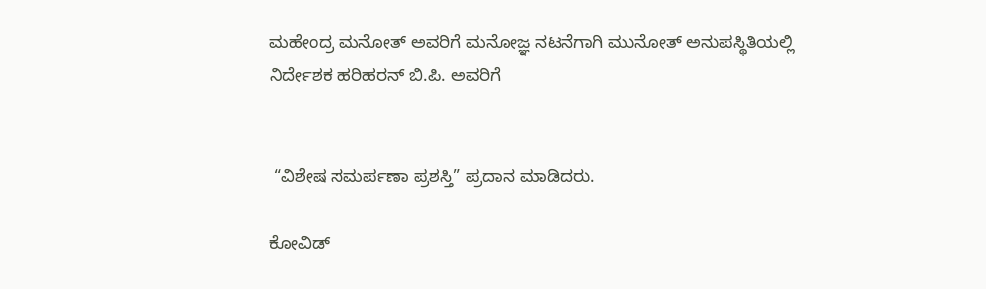ಮಹೇಂದ್ರ ಮನೋತ್ ಅವರಿಗೆ ಮನೋಜ್ಞ ನಟನೆಗಾಗಿ ಮುನೋತ್ ಅನುಪಸ್ಥಿತಿಯಲ್ಲಿ ನಿರ್ದೇಶಕ ಹರಿಹರನ್ ಬಿ.ಪಿ. ಅವರಿಗೆ


 “ವಿಶೇಷ ಸಮರ್ಪಣಾ ಪ್ರಶಸ್ತಿ” ಪ್ರದಾನ ಮಾಡಿದರು.

ಕೋವಿಡ್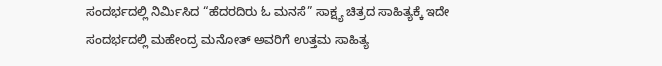ಸಂದರ್ಭದಲ್ಲಿ ನಿರ್ಮಿಸಿದ “ಹೆದರದಿರು ಓ ಮನಸೆ” ಸಾಕ್ಷ್ಯ ಚಿತ್ರದ ಸಾಹಿತ್ಯಕ್ಕೆ ಇದೇ ಸಂದರ್ಭದಲ್ಲಿ ಮಹೇಂದ್ರ ಮನೋತ್ ಅವರಿಗೆ ಉತ್ತಮ ಸಾಹಿತ್ಯ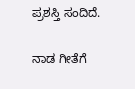ಪ್ರಶಸ್ತಿ ಸಂದಿದೆ.

ನಾಡ ಗೀತೆಗೆ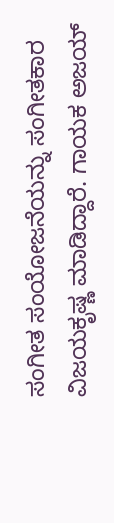ಸಂಗೀತ ಸಂಯೋಜನೆಯನ್ನು ಸಂಗೀತಕಾರ ವಿಜಯಕೃಷ್ಣ ಮಾಡಿದ್ದಾರೆ. ಗಾಯಕ ಅಜಯ್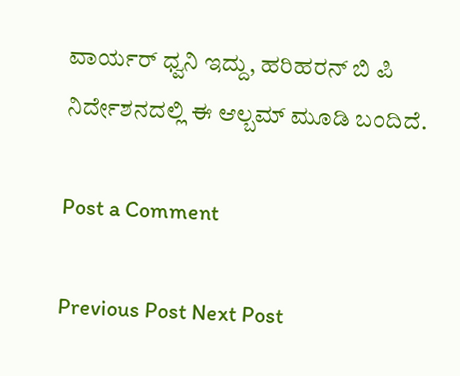ವಾರ್ಯರ್ ಧ್ವನಿ ಇದ್ದು, ಹರಿಹರನ್ ಬಿ ಪಿ ನಿರ್ದೇಶನದಲ್ಲಿ ಈ ಆಲ್ಬಮ್ ಮೂಡಿ ಬಂದಿದೆ.

Post a Comment

Previous Post Next Post